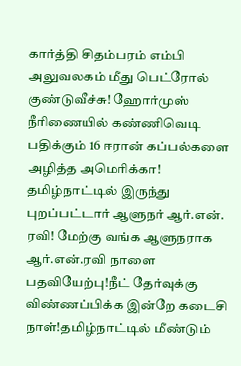கார்த்தி சிதம்பரம் எம்பி அலுவலகம் மீது பெட்ரோல் குண்டுவீச்சு! ஹோர்முஸ் நீரிணையில் கண்ணிவெடி பதிக்கும் 16 ஈரான் கப்பல்களை அழித்த அமெரிக்கா! தமிழ்நாட்டில் இருந்து புறப்பட்டார் ஆளுநர் ஆர்.என். ரவி! மேற்கு வங்க ஆளுநராக ஆர்.என்.ரவி நாளை பதவியேற்பு!நீட் தேர்வுக்கு விண்ணப்பிக்க இன்றே கடைசி நாள்!தமிழ்நாட்டில் மீண்டும்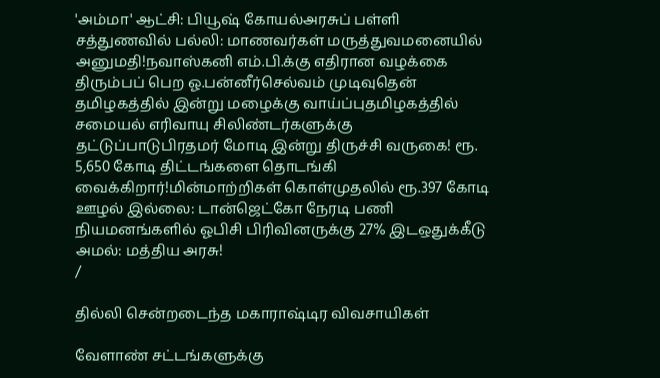'அம்மா' ஆட்சி: பியூஷ் கோயல்அரசுப் பள்ளி சத்துணவில் பல்லி: மாணவர்கள் மருத்துவமனையில் அனுமதி!நவாஸ்கனி எம்.பி.க்கு எதிரான வழக்கை திரும்பப் பெற ஓ.பன்னீர்செல்வம் முடிவுதென் தமிழகத்தில் இன்று மழைக்கு வாய்ப்புதமிழகத்தில் சமையல் எரிவாயு சிலிண்டர்களுக்கு தட்டுப்பாடுபிரதமர் மோடி இன்று திருச்சி வருகை! ரூ. 5,650 கோடி திட்டங்களை தொடங்கி வைக்கிறார்!மின்மாற்றிகள் கொள்முதலில் ரூ.397 கோடி ஊழல் இல்லை: டான்ஜெட்கோ நேரடி பணி நியமனங்களில் ஓபிசி பிரிவினருக்கு 27% இடஒதுக்கீடு அமல்: மத்திய அரசு!
/

தில்லி சென்றடைந்த மகாராஷ்டிர விவசாயிகள்

வேளாண் சட்டங்களுக்கு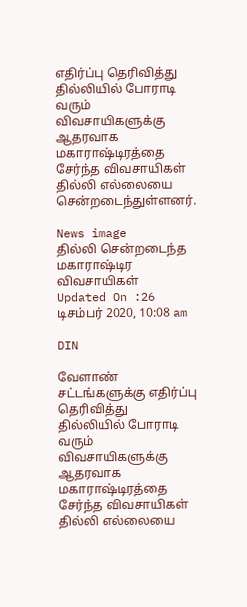எதிர்ப்பு தெரிவித்து தில்லியில் போராடி வரும் விவசாயிகளுக்கு ஆதரவாக மகாராஷ்டிரத்தை சேர்ந்த விவசாயிகள் தில்லி எல்லையை சென்றடைந்துள்ளனர்.

News image
தில்லி சென்றடைந்த மகாராஷ்டிர விவசாயிகள்
Updated On :26 டிசம்பர் 2020, 10:08 am

DIN

வேளாண் சட்டங்களுக்கு எதிர்ப்பு தெரிவித்து தில்லியில் போராடி வரும் விவசாயிகளுக்கு ஆதரவாக மகாராஷ்டிரத்தை சேர்ந்த விவசாயிகள் தில்லி எல்லையை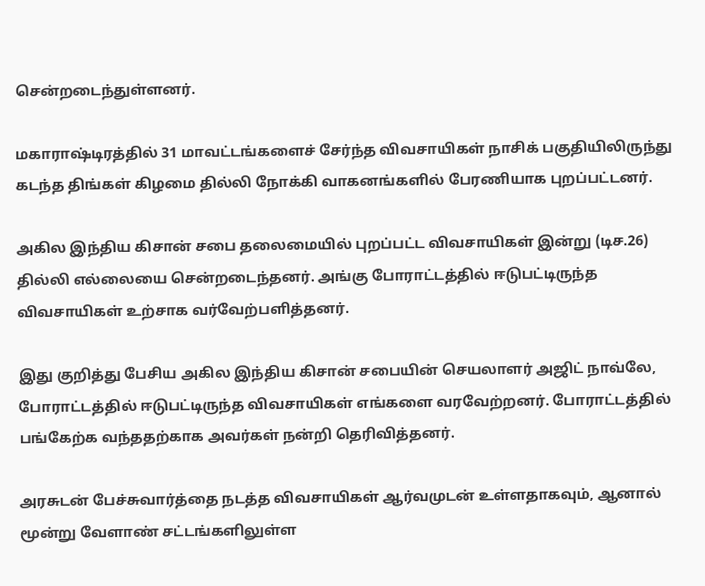சென்றடைந்துள்ளனர்.

மகாராஷ்டிரத்தில் 31 மாவட்டங்களைச் சேர்ந்த விவசாயிகள் நாசிக் பகுதியிலிருந்து கடந்த திங்கள் கிழமை தில்லி நோக்கி வாகனங்களில் பேரணியாக புறப்பட்டனர்.

அகில இந்திய கிசான் சபை தலைமையில் புறப்பட்ட விவசாயிகள் இன்று (டிச.26) தில்லி எல்லையை சென்றடைந்தனர். அங்கு போராட்டத்தில் ஈடுபட்டிருந்த விவசாயிகள் உற்சாக வர்வேற்பளித்தனர்.

இது குறித்து பேசிய அகில இந்திய கிசான் சபையின் செயலாளர் அஜிட் நாவ்லே, போராட்டத்தில் ஈடுபட்டிருந்த விவசாயிகள் எங்களை வரவேற்றனர். போராட்டத்தில் பங்கேற்க வந்ததற்காக அவர்கள் நன்றி தெரிவித்தனர்.

அரசுடன் பேச்சுவார்த்தை நடத்த விவசாயிகள் ஆர்வமுடன் உள்ளதாகவும், ஆனால் மூன்று வேளாண் சட்டங்களிலுள்ள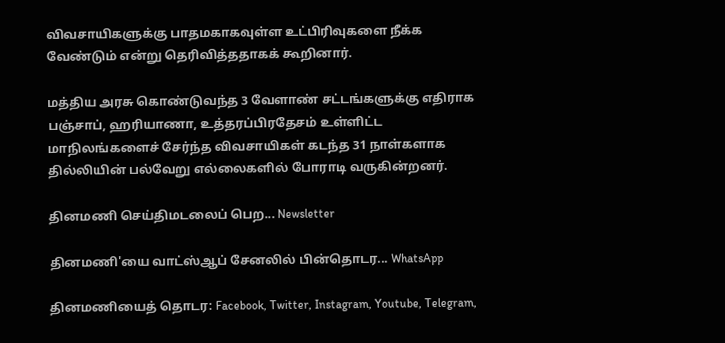விவசாயிகளுக்கு பாதமகாகவுள்ள உட்பிரிவுகளை நீக்க வேண்டும் என்று தெரிவித்ததாகக் கூறினார்.

மத்திய அரசு கொண்டுவந்த 3 வேளாண் சட்டங்களுக்கு எதிராக பஞ்சாப், ஹரியாணா, உத்தரப்பிரதேசம் உள்ளிட்ட மாநிலங்களைச் சேர்ந்த விவசாயிகள் கடந்த 31 நாள்களாக தில்லியின் பல்வேறு எல்லைகளில் போராடி வருகின்றனர்.

தினமணி செய்திமடலைப் பெற... Newsletter

தினமணி'யை வாட்ஸ்ஆப் சேனலில் பின்தொடர... WhatsApp

தினமணியைத் தொடர: Facebook, Twitter, Instagram, Youtube, Telegram,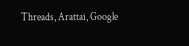Threads, Arattai, Google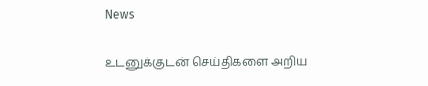News

உடனுக்குடன் செய்திகளை அறிய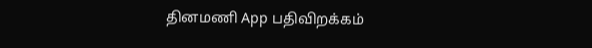தினமணி App பதிவிறக்கம்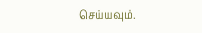செய்யவும்.